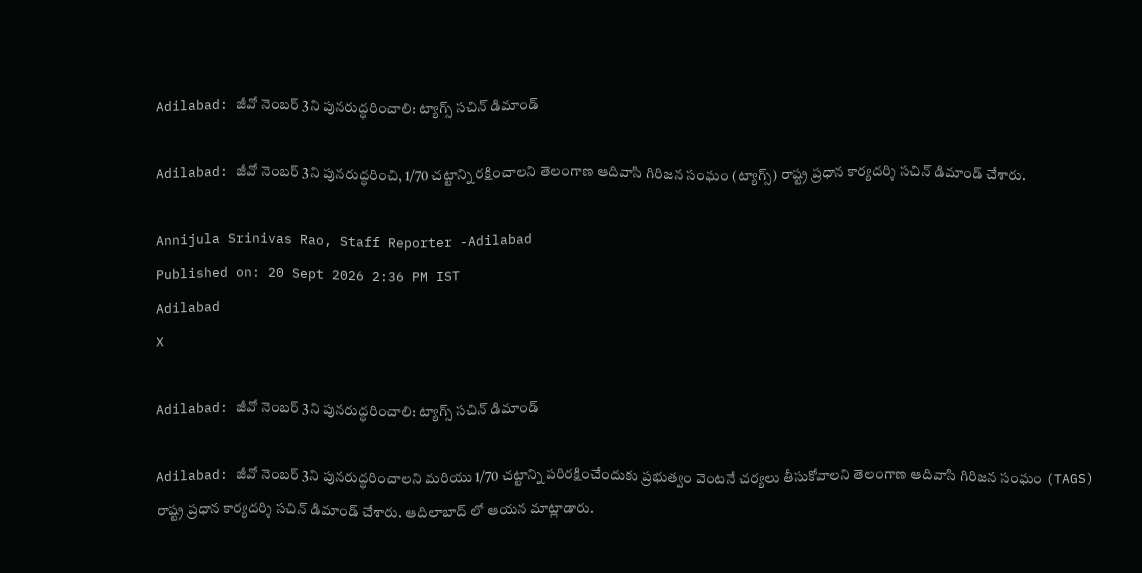Adilabad: జీవో నెంబర్ 3ని పునరుద్ధరించాలి: ట్యాగ్స్ సచిన్ డిమాండ్

Adilabad: జీవో నెంబర్ 3ని పునరుద్ధరించి, 1/70 చట్టాన్ని రక్షించాలని తెలంగాణ ఆదివాసి గిరిజన సంఘం (ట్యాగ్స్) రాష్ట్ర ప్రధాన కార్యదర్శి సచిన్ డిమాండ్ చేశారు.

Annijula Srinivas Rao, Staff Reporter -Adilabad
Published on: 20 Sept 2026 2:36 PM IST
Adilabad
X

Adilabad: జీవో నెంబర్ 3ని పునరుద్ధరించాలి: ట్యాగ్స్ సచిన్ డిమాండ్

Adilabad: జీవో నెంబర్ 3ని పునరుద్ధరించాలని మరియు 1/70 చట్టాన్ని పరిరక్షించేందుకు ప్రభుత్వం వెంటనే చర్యలు తీసుకోవాలని తెలంగాణ ఆదివాసి గిరిజన సంఘం (TAGS) రాష్ట్ర ప్రధాన కార్యదర్శి సచిన్ డిమాండ్ చేశారు. ఆదిలాబాద్ లో ఆయన మాట్లాడారు.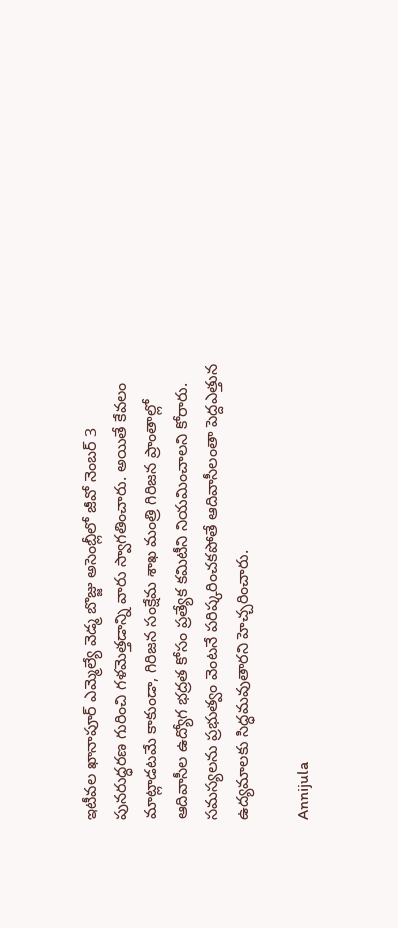ఇటీవల ఖానాపూర్ ఎమ్మెల్యే వెడ్మ బొజ్జు అసెంబ్లీలో జీవో నెంబర్ 3 పునరుద్ధరణ గురించి గళమెత్తడాన్ని వారు స్వాగతించారు. అయితే కేవలం మాట్లాడటమే కాకుండా, గిరిజన సంక్షేమ శాఖ మంత్రి గిరిజన ప్రాంతాల్లో ఆదివాసీల ఉద్యోగ భద్రత కోసం ప్రత్యేక కమిటీని నియమించాలని కోరారు. సమస్యలను ప్రభుత్వం వెంటనే పరిష్కరించకపోతే ఆదివాసీలంతా పెద్దఎత్తున ఉద్యమాలకు సిద్ధమవుతారని హెచ్చరించారు.

Annijula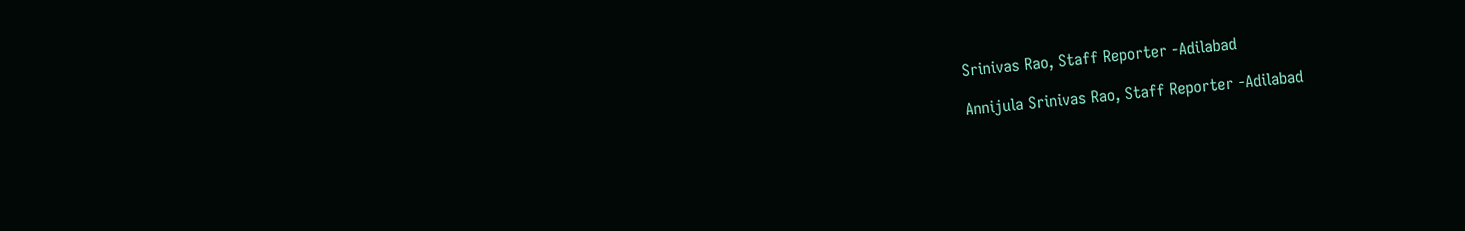Srinivas Rao, Staff Reporter -Adilabad

Annijula Srinivas Rao, Staff Reporter -Adilabad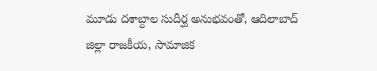మూడు దశాబ్దాల సుదీర్ఘ అనుభవంతో, ఆదిలాబాద్ జిల్లా రాజకీయ, సామాజిక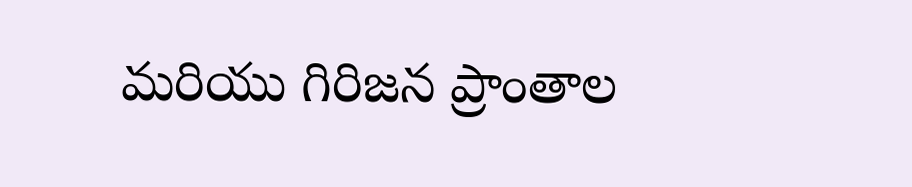మరియు గిరిజన ప్రాంతాల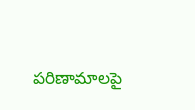పరిణామాలపై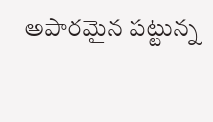అపారమైన పట్టున్న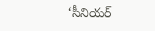‘సీనియర్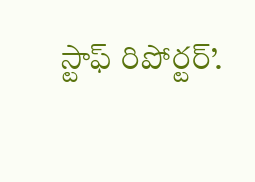స్టాఫ్ రిపోర్టర్’.